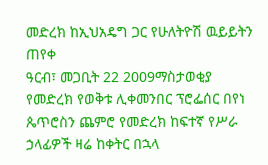መድረክ ከኢህአዴግ ጋር የሁለትዮሽ ዉይይትን ጠየቀ
ዓርብ፣ መጋቢት 22 2009ማስታወቂያ
የመድረክ የወቅቱ ሊቀመንበር ፕሮፌሰር በየነ ጴጥሮስን ጨምሮ የመድረክ ከፍተኛ የሥራ ኃላፊዎች ዛሬ ከቀትር በኋላ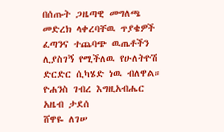በሰጡት ጋዜጣዊ መግለጫ መድረክ ላቀረባቸዉ ጥያቄዎች ፈጣንና ተጨባጭ ዉጤቶችን ሊያስገኝ የሚችለዉ የሁለትዮሽ ድርድር ሲካሄድ ነዉ ብለዋል።
ዮሐንስ ገብረ እግዚአብሔር
አዜብ ታደሰ
ሸዋዬ ለገሠ